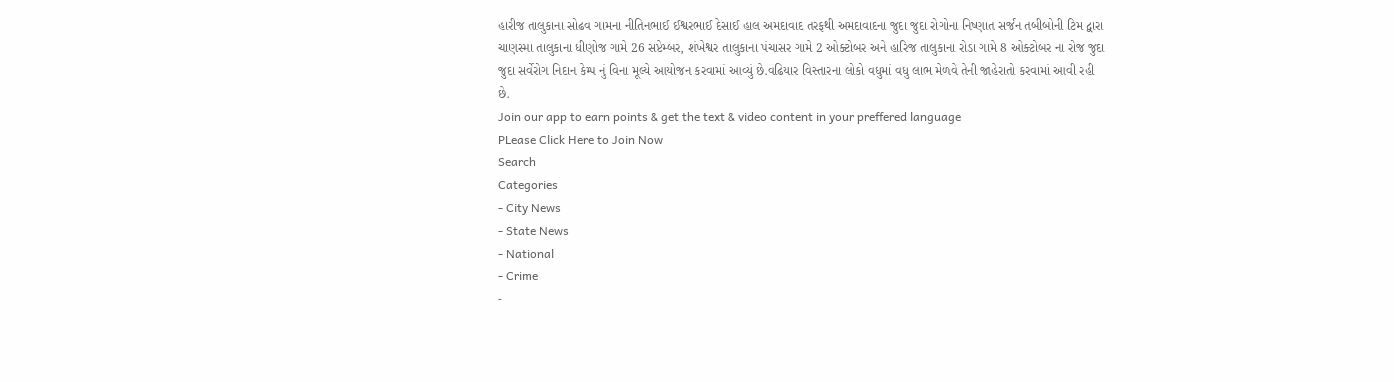હારીજ તાલુકાના સોઢવ ગામના નીતિનભાઈ ઈશ્વરભાઈ દેસાઈ હાલ અમદાવાદ તરફથી અમદાવાદના જુદા જુદા રોગોના નિષ્ણાત સર્જન તબીબોની ટિમ દ્વારા ચાણસ્મા તાલુકાના ધીણોજ ગામે 26 સપ્ટેમ્બર, શંખેશ્વર તાલુકાના પંચાસર ગામે 2 ઓક્ટોબર અને હારિજ તાલુકાના રોડા ગામે 8 ઓક્ટોબર ના રોજ જુદા જુદા સર્વેરોગ નિદાન કેમ્પ નું વિના મૂલ્યે આયોજન કરવામાં આવ્યું છે.વઢિયાર વિસ્તારના લોકો વધુમાં વધુ લાભ મેળવે તેની જાહેરાતો કરવામાં આવી રહી છે.
Join our app to earn points & get the text & video content in your preffered language
PLease Click Here to Join Now
Search
Categories
- City News
- State News
- National
- Crime
-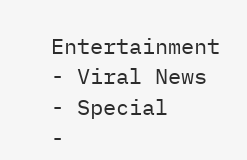Entertainment
- Viral News
- Special
-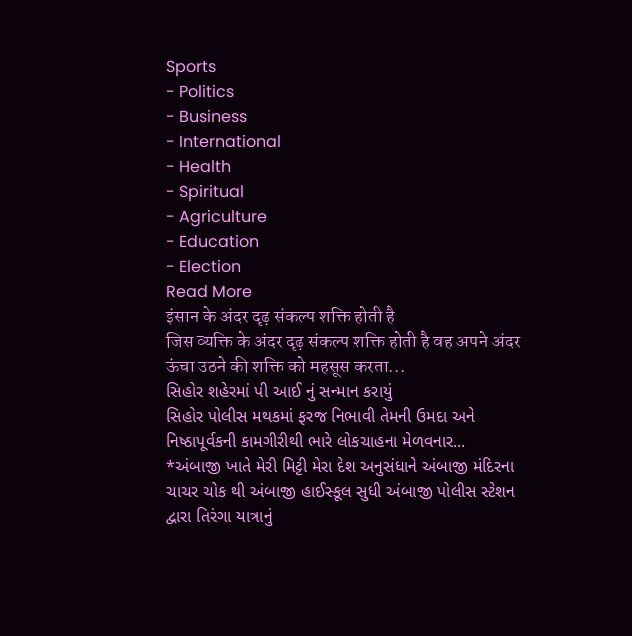Sports
- Politics
- Business
- International
- Health
- Spiritual
- Agriculture
- Education
- Election
Read More
इंसान के अंदर दृढ़ संकल्प शक्ति होती है
जिस व्यक्ति के अंदर दृढ़ संकल्प शक्ति होती है वह अपने अंदर ऊंचा उठने की शक्ति को महसूस करता...
સિહોર શહેરમાં પી આઈ નું સન્માન કરાયું
સિહોર પોલીસ મથકમાં ફરજ નિભાવી તેમની ઉમદા અને નિષ્ઠાપૂર્વકની કામગીરીથી ભારે લોકચાહના મેળવનાર...
*અંબાજી ખાતે મેરી મિટ્ટી મેરા દેશ અનુસંધાને અંબાજી મંદિરના ચાચર ચોક થી અંબાજી હાઈસ્કૂલ સુધી અંબાજી પોલીસ સ્ટેશન દ્વારા તિરંગા યાત્રાનું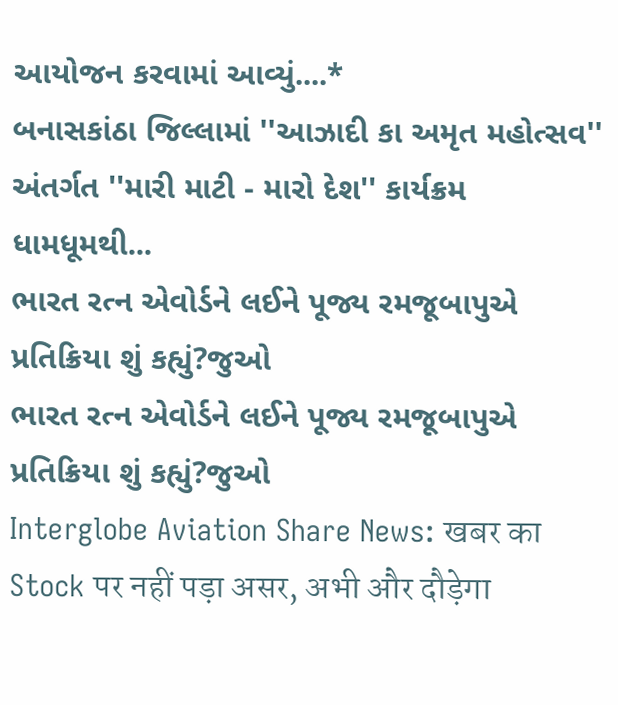આયોજન કરવામાં આવ્યું....*
બનાસકાંઠા જિલ્લામાં ''આઝાદી કા અમૃત મહોત્સવ'' અંતર્ગત ''મારી માટી - મારો દેશ'' કાર્યક્રમ ધામધૂમથી...
ભારત રત્ન એવોર્ડને લઈને પૂજ્ય રમજૂબાપુએ પ્રતિક્રિયા શું કહ્યું?જુઓ
ભારત રત્ન એવોર્ડને લઈને પૂજ્ય રમજૂબાપુએ પ્રતિક્રિયા શું કહ્યું?જુઓ
Interglobe Aviation Share News: खबर का Stock पर नहीं पड़ा असर, अभी और दौड़ेगा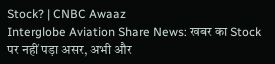Stock? | CNBC Awaaz
Interglobe Aviation Share News: खबर का Stock पर नहीं पड़ा असर, अभी और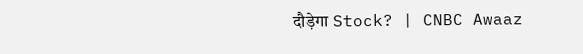दौड़ेगा Stock? | CNBC Awaaz